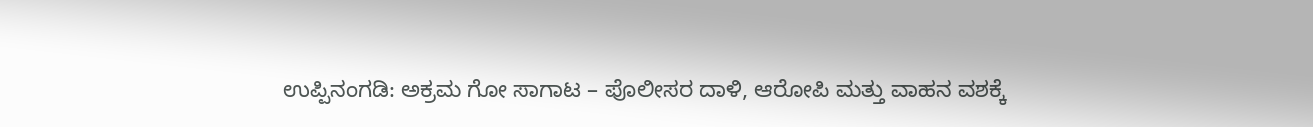ಉಪ್ಪಿನಂಗಡಿ: ಅಕ್ರಮ ಗೋ ಸಾಗಾಟ – ಪೊಲೀಸರ ದಾಳಿ, ಆರೋಪಿ ಮತ್ತು ವಾಹನ ವಶಕ್ಕೆ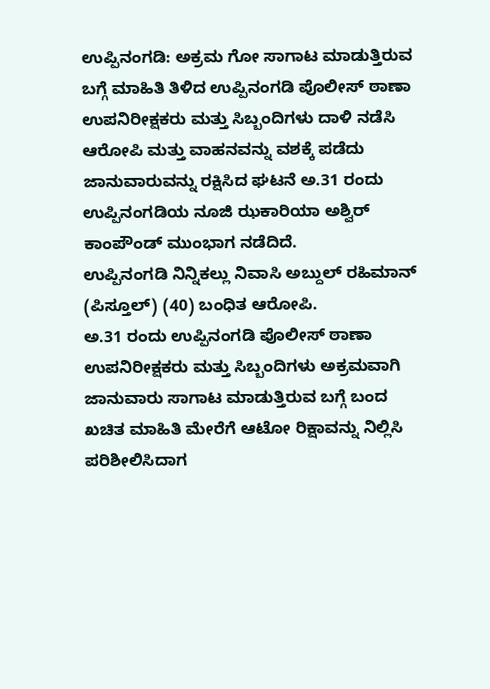ಉಪ್ಪಿನಂಗಡಿ: ಅಕ್ರಮ ಗೋ ಸಾಗಾಟ ಮಾಡುತ್ತಿರುವ ಬಗ್ಗೆ ಮಾಹಿತಿ ತಿಳಿದ ಉಪ್ಪಿನಂಗಡಿ ಪೊಲೀಸ್ ಠಾಣಾ ಉಪನಿರೀಕ್ಷಕರು ಮತ್ತು ಸಿಬ್ಬಂದಿಗಳು ದಾಳಿ ನಡೆಸಿ ಆರೋಪಿ ಮತ್ತು ವಾಹನವನ್ನು ವಶಕ್ಕೆ ಪಡೆದು ಜಾನುವಾರುವನ್ನು ರಕ್ಷಿಸಿದ ಘಟನೆ ಅ.31 ರಂದು ಉಪ್ಪಿನಂಗಡಿಯ ನೂಜಿ ಝಕಾರಿಯಾ ಅಶ್ವಿರ್ ಕಾಂಪೌಂಡ್ ಮುಂಭಾಗ ನಡೆದಿದೆ.
ಉಪ್ಪಿನಂಗಡಿ ನಿನ್ನಿಕಲ್ಲು ನಿವಾಸಿ ಅಬ್ದುಲ್ ರಹಿಮಾನ್ (ಪಿಸ್ತೂಲ್) (40) ಬಂಧಿತ ಆರೋಪಿ.
ಅ.31 ರಂದು ಉಪ್ಪಿನಂಗಡಿ ಪೊಲೀಸ್ ಠಾಣಾ ಉಪನಿರೀಕ್ಷಕರು ಮತ್ತು ಸಿಬ್ಬಂದಿಗಳು ಅಕ್ರಮವಾಗಿ ಜಾನುವಾರು ಸಾಗಾಟ ಮಾಡುತ್ತಿರುವ ಬಗ್ಗೆ ಬಂದ ಖಚಿತ ಮಾಹಿತಿ ಮೇರೆಗೆ ಆಟೋ ರಿಕ್ಷಾವನ್ನು ನಿಲ್ಲಿಸಿ ಪರಿಶೀಲಿಸಿದಾಗ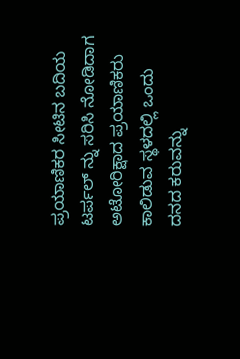ಪ್ರಯಾಣಿಕರ ಸೀಟಿನ ಬದಿಯ ಟರ್ಪಲ್ ನ್ನು ಸರಿಸಿ ನೋಡಿದಾಗ ಅಟೋರಿಕ್ಷಾದ ಪ್ರಯಾಣಿಕರು ಕಾಲಿಡುವ ಸ್ಥಳದಲ್ಲಿ ಒಂದು ದನದ ಕರುವನ್ನು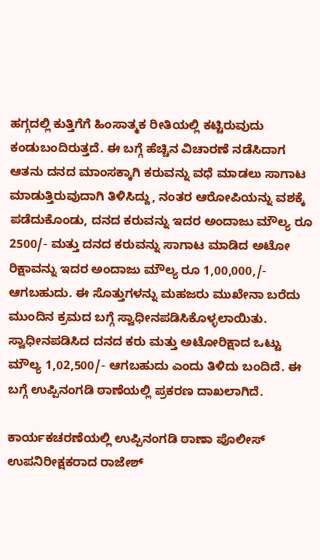ಹಗ್ಗದಲ್ಲಿ ಕುತ್ತಿಗೆಗೆ ಹಿಂಸಾತ್ಮಕ ರೀತಿಯಲ್ಲಿ ಕಟ್ಟಿರುವುದು ಕಂಡುಬಂದಿರುತ್ತದೆ. ಈ ಬಗ್ಗೆ ಹೆಚ್ಚಿನ ವಿಚಾರಣೆ ನಡೆಸಿದಾಗ ಆತನು ದನದ ಮಾಂಸಕ್ಕಾಗಿ ಕರುವನ್ನು ವಧೆ ಮಾಡಲು ಸಾಗಾಟ ಮಾಡುತ್ತಿರುವುದಾಗಿ ತಿಳಿಸಿದ್ದು, ನಂತರ ಆರೋಪಿಯನ್ನು ವಶಕ್ಕೆ ಪಡೆದುಕೊಂಡು, ದನದ ಕರುವನ್ನು ಇದರ ಅಂದಾಜು ಮೌಲ್ಯ ರೂ 2500/- ಮತ್ತು ದನದ ಕರುವನ್ನು ಸಾಗಾಟ ಮಾಡಿದ ಅಟೋ ರಿಕ್ಷಾವನ್ನು ಇದರ ಅಂದಾಜು ಮೌಲ್ಯ ರೂ 1,00,000,/- ಆಗಬಹುದು. ಈ ಸೊತ್ತುಗಳನ್ನು ಮಹಜರು ಮುಖೇನಾ ಬರೆದು ಮುಂದಿನ ಕ್ರಮದ ಬಗ್ಗೆ ಸ್ವಾಧೀನಪಡಿಸಿಕೊಳ್ಳಲಾಯಿತು.
ಸ್ವಾಧೀನಪಡಿಸಿದ ದನದ ಕರು ಮತ್ತು ಅಟೋರಿಕ್ಷಾದ ಒಟ್ಟು ಮೌಲ್ಯ 1,02,500/- ಆಗಬಹುದು ಎಂದು ತಿಳಿದು ಬಂದಿದೆ. ಈ ಬಗ್ಗೆ ಉಪ್ಪಿನಂಗಡಿ ಠಾಣೆಯಲ್ಲಿ ಪ್ರಕರಣ ದಾಖಲಾಗಿದೆ.

ಕಾರ್ಯಕಚರಣೆಯಲ್ಲಿ ಉಪ್ಪಿನಂಗಡಿ ಠಾಣಾ ಪೊಲೀಸ್ ಉಪನಿರೀಕ್ಷಕರಾದ ರಾಜೇಶ್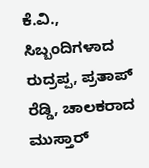ಕೆ.ವಿ., ಸಿಬ್ಬಂದಿಗಳಾದ ರುದ್ರಪ್ಪ, ಪ್ರತಾಪ್ ರೆಡ್ಡಿ, ಚಾಲಕರಾದ ಮುಸ್ತಾರ್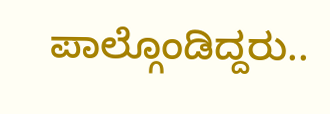ಪಾಲ್ಗೊಂಡಿದ್ದರು..